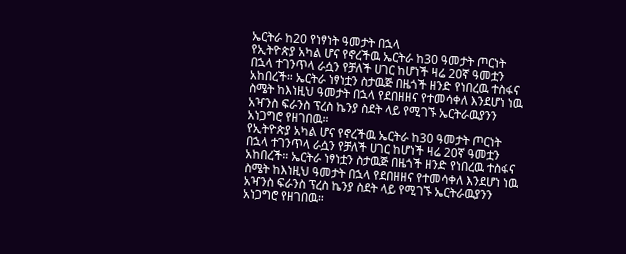ኤርትራ ከ20 የነፃነት ዓመታት በኋላ
የኢትዮጵያ አካል ሆና የኖረችዉ ኤርትራ ከ30 ዓመታት ጦርነት በኋላ ተገንጥላ ራሷን የቻለች ሀገር ከሆነች ዛሬ 20ኛ ዓመቷን አከበረች። ኤርትራ ነፃነቷን ስታዉጅ በዜጎች ዘንድ የነበረዉ ተስፋና ስሜት ከእነዚህ ዓመታት በኋላ የደበዘዘና የተመሳቀለ እንደሆነ ነዉ አዣንስ ፍራንስ ፕረስ ኬንያ ስደት ላይ የሚገኙ ኤርትራዉያንን አነጋግሮ የዘገበዉ።
የኢትዮጵያ አካል ሆና የኖረችዉ ኤርትራ ከ30 ዓመታት ጦርነት በኋላ ተገንጥላ ራሷን የቻለች ሀገር ከሆነች ዛሬ 20ኛ ዓመቷን አከበረች። ኤርትራ ነፃነቷን ስታዉጅ በዜጎች ዘንድ የነበረዉ ተስፋና ስሜት ከእነዚህ ዓመታት በኋላ የደበዘዘና የተመሳቀለ እንደሆነ ነዉ አዣንስ ፍራንስ ፕረስ ኬንያ ስደት ላይ የሚገኙ ኤርትራዉያንን አነጋግሮ የዘገበዉ።